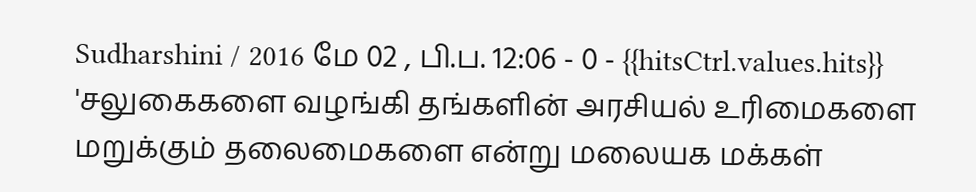Sudharshini / 2016 மே 02 , பி.ப. 12:06 - 0 - {{hitsCtrl.values.hits}}
'சலுகைகளை வழங்கி தங்களின் அரசியல் உரிமைகளை மறுக்கும் தலைமைகளை என்று மலையக மக்கள்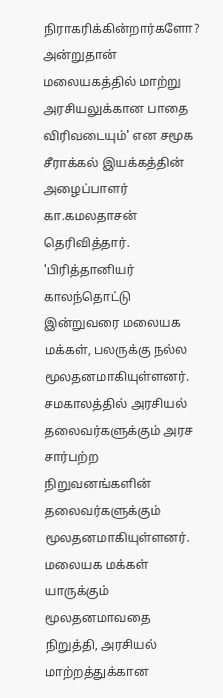நிராகரிக்கின்றார்களோ? அன்றுதான் மலையகத்தில் மாற்று அரசியலுக்கான பாதை விரிவடையும்' என சமூக சீராக்கல் இயக்கத்தின் அழைப்பாளர் கா.கமலதாசன் தெரிவித்தார்.
'பிரித்தானியர் காலந்தொட்டு இன்றுவரை மலையக மக்கள், பலருக்கு நல்ல மூலதனமாகியுள்ளனர். சமகாலத்தில் அரசியல் தலைவர்களுக்கும் அரச சார்பற்ற நிறுவனங்களின் தலைவர்களுக்கும் மூலதனமாகியுள்ளனர்.
மலையக மக்கள் யாருக்கும் மூலதனமாவதை நிறுத்தி, அரசியல் மாற்றத்துக்கான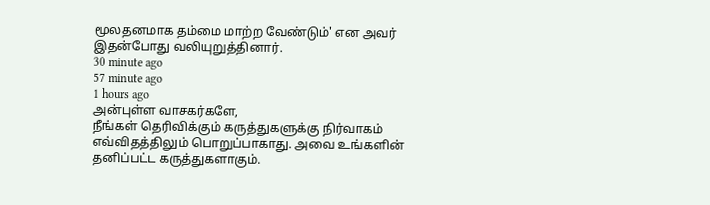மூலதனமாக தம்மை மாற்ற வேண்டும்' என அவர் இதன்போது வலியுறுத்தினார்.
30 minute ago
57 minute ago
1 hours ago
அன்புள்ள வாசகர்களே,
நீங்கள் தெரிவிக்கும் கருத்துகளுக்கு நிர்வாகம் எவ்விதத்திலும் பொறுப்பாகாது. அவை உங்களின் தனிப்பட்ட கருத்துகளாகும்.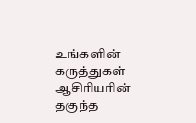உங்களின் கருத்துகள் ஆசிரியரின் தகுந்த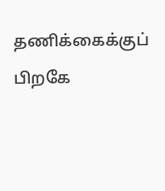தணிக்கைக்குப் பிறகே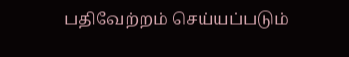பதிவேற்றம் செய்யப்படும்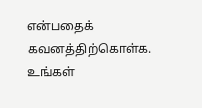என்பதைக் கவனத்திற்கொள்க. உங்கள்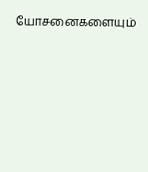யோசனைகளையும்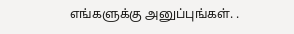எங்களுக்கு அனுப்புங்கள். .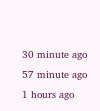30 minute ago
57 minute ago
1 hours ago